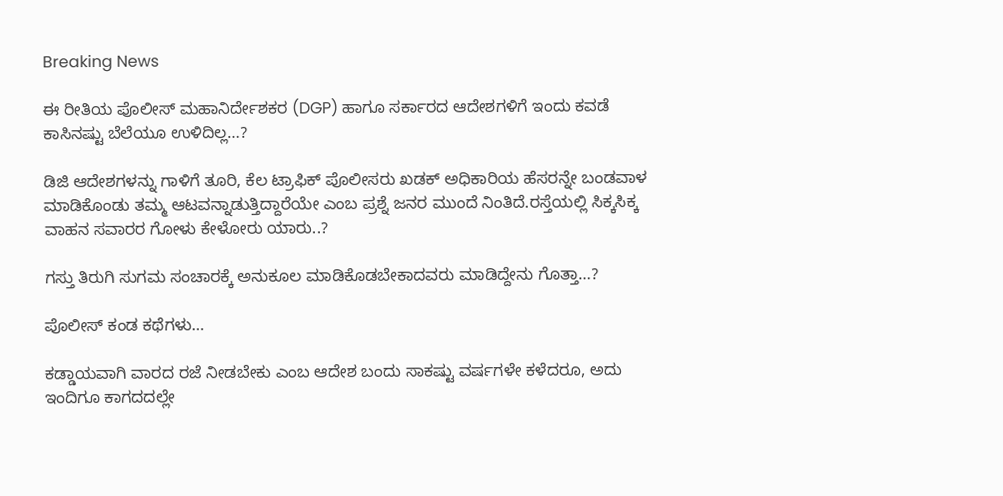Breaking News

ಈ ರೀತಿಯ ಪೊಲೀಸ್ ಮಹಾನಿರ್ದೇಶಕರ (DGP) ಹಾಗೂ ಸರ್ಕಾರದ ಆದೇಶಗಳಿಗೆ ಇಂದು ಕವಡೆ ಕಾಸಿನಷ್ಟು ಬೆಲೆಯೂ ಉಳಿದಿಲ್ಲ…?

ಡಿಜಿ ಆದೇಶಗಳನ್ನು ಗಾಳಿಗೆ ತೂರಿ, ಕೆಲ ಟ್ರಾಫಿಕ್ ಪೊಲೀಸರು ಖಡಕ್ ಅಧಿಕಾರಿಯ ಹೆಸರನ್ನೇ ಬಂಡವಾಳ ಮಾಡಿಕೊಂಡು ತಮ್ಮ ಆಟವನ್ನಾಡುತ್ತಿದ್ದಾರೆಯೇ ಎಂಬ ಪ್ರಶ್ನೆ ಜನರ ಮುಂದೆ ನಿಂತಿದೆ.ರಸ್ತೆಯಲ್ಲಿ ಸಿಕ್ಕಸಿಕ್ಕ ವಾಹನ ಸವಾರರ ಗೋಳು ಕೇಳೋರು ಯಾರು..?

ಗಸ್ತು ತಿರುಗಿ ಸುಗಮ ಸಂಚಾರಕ್ಕೆ ಅನುಕೂಲ ಮಾಡಿಕೊಡಬೇಕಾದವರು ಮಾಡಿದ್ದೇನು ಗೊತ್ತಾ…?

ಪೊಲೀಸ್ ಕಂಡ ಕಥೆಗಳು…

ಕಡ್ಡಾಯವಾಗಿ ವಾರದ ರಜೆ ನೀಡಬೇಕು ಎಂಬ ಆದೇಶ ಬಂದು ಸಾಕಷ್ಟು ವರ್ಷಗಳೇ ಕಳೆದರೂ, ಅದು ಇಂದಿಗೂ ಕಾಗದದಲ್ಲೇ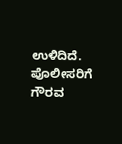ಉಳಿದಿದೆ. ಪೊಲೀಸರಿಗೆ ಗೌರವ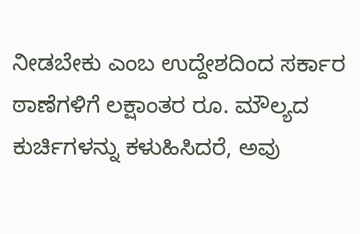ನೀಡಬೇಕು ಎಂಬ ಉದ್ದೇಶದಿಂದ ಸರ್ಕಾರ ಠಾಣೆಗಳಿಗೆ ಲಕ್ಷಾಂತರ ರೂ. ಮೌಲ್ಯದ ಕುರ್ಚಿಗಳನ್ನು ಕಳುಹಿಸಿದರೆ, ಅವು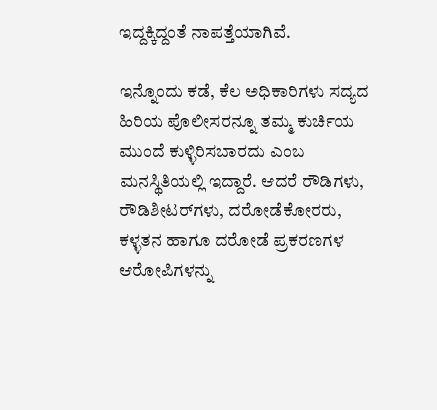ಇದ್ದಕ್ಕಿದ್ದಂತೆ ನಾಪತ್ತೆಯಾಗಿವೆ.

ಇನ್ನೊಂದು ಕಡೆ, ಕೆಲ ಅಧಿಕಾರಿಗಳು ಸದ್ಯದ ಹಿರಿಯ ಪೊಲೀಸರನ್ನೂ ತಮ್ಮ ಕುರ್ಚಿಯ ಮುಂದೆ ಕುಳ್ಳಿರಿಸಬಾರದು ಎಂಬ ಮನಸ್ಥಿತಿಯಲ್ಲಿ ಇದ್ದಾರೆ. ಆದರೆ ರೌಡಿಗಳು, ರೌಡಿಶೀಟರ್‌ಗಳು, ದರೋಡೆಕೋರರು, ಕಳ್ಳತನ ಹಾಗೂ ದರೋಡೆ ಪ್ರಕರಣಗಳ ಆರೋಪಿಗಳನ್ನು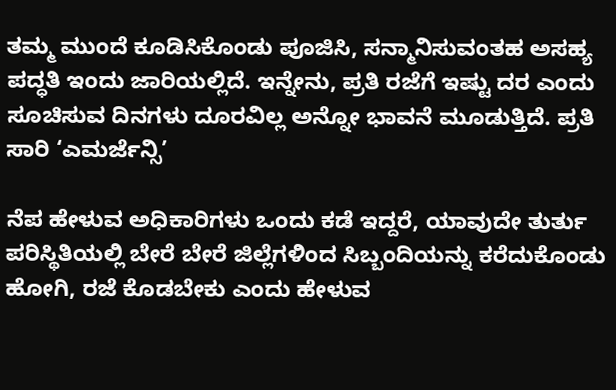ತಮ್ಮ ಮುಂದೆ ಕೂಡಿಸಿಕೊಂಡು ಪೂಜಿಸಿ, ಸನ್ಮಾನಿಸುವಂತಹ ಅಸಹ್ಯ ಪದ್ಧತಿ ಇಂದು ಜಾರಿಯಲ್ಲಿದೆ. ಇನ್ನೇನು, ಪ್ರತಿ ರಜೆಗೆ ಇಷ್ಟು ದರ ಎಂದು ಸೂಚಿಸುವ ದಿನಗಳು ದೂರವಿಲ್ಲ ಅನ್ನೋ ಭಾವನೆ ಮೂಡುತ್ತಿದೆ. ಪ್ರತಿ ಸಾರಿ ‘ಎಮರ್ಜೆನ್ಸಿ’

ನೆಪ ಹೇಳುವ ಅಧಿಕಾರಿಗಳು ಒಂದು ಕಡೆ ಇದ್ದರೆ, ಯಾವುದೇ ತುರ್ತು ಪರಿಸ್ಥಿತಿಯಲ್ಲಿ ಬೇರೆ ಬೇರೆ ಜಿಲ್ಲೆಗಳಿಂದ ಸಿಬ್ಬಂದಿಯನ್ನು ಕರೆದುಕೊಂಡು ಹೋಗಿ, ರಜೆ ಕೊಡಬೇಕು ಎಂದು ಹೇಳುವ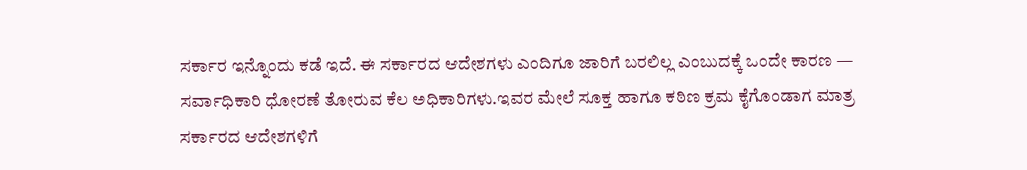ಸರ್ಕಾರ ಇನ್ನೊಂದು ಕಡೆ ಇದೆ. ಈ ಸರ್ಕಾರದ ಆದೇಶಗಳು ಎಂದಿಗೂ ಜಾರಿಗೆ ಬರಲಿಲ್ಲ ಎಂಬುದಕ್ಕೆ ಒಂದೇ ಕಾರಣ — ಸರ್ವಾಧಿಕಾರಿ ಧೋರಣೆ ತೋರುವ ಕೆಲ ಅಧಿಕಾರಿಗಳು.ಇವರ ಮೇಲೆ ಸೂಕ್ತ ಹಾಗೂ ಕಠಿಣ ಕ್ರಮ ಕೈಗೊಂಡಾಗ ಮಾತ್ರ ಸರ್ಕಾರದ ಆದೇಶಗಳಿಗೆ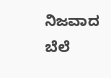ನಿಜವಾದ ಬೆಲೆ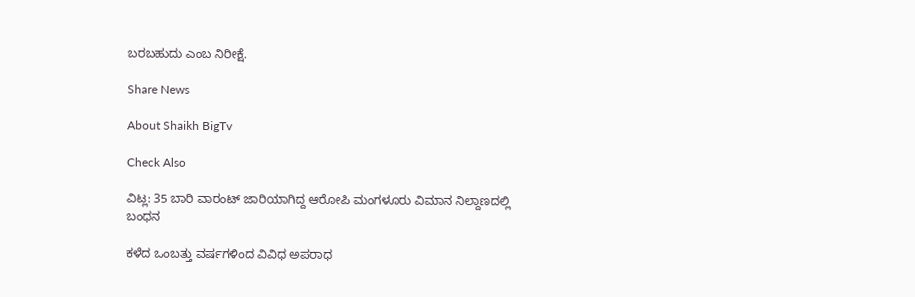ಬರಬಹುದು ಎಂಬ ನಿರೀಕ್ಷೆ.

Share News

About Shaikh BigTv

Check Also

ವಿಟ್ಲ: 35 ಬಾರಿ ವಾರಂಟ್ ಜಾರಿಯಾಗಿದ್ದ ಆರೋಪಿ ಮಂಗಳೂರು ವಿಮಾನ ನಿಲ್ದಾಣದಲ್ಲಿ ಬಂಧನ

ಕಳೆದ ಒಂಬತ್ತು ವರ್ಷಗಳಿಂದ ವಿವಿಧ ಅಪರಾಧ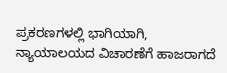ಪ್ರಕರಣಗಳಲ್ಲಿ ಭಾಗಿಯಾಗಿ, ನ್ಯಾಯಾಲಯದ ವಿಚಾರಣೆಗೆ ಹಾಜರಾಗದೆ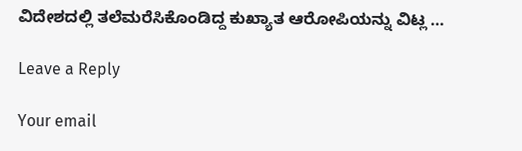ವಿದೇಶದಲ್ಲಿ ತಲೆಮರೆಸಿಕೊಂಡಿದ್ದ ಕುಖ್ಯಾತ ಆರೋಪಿಯನ್ನು ವಿಟ್ಲ …

Leave a Reply

Your email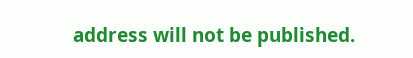address will not be published.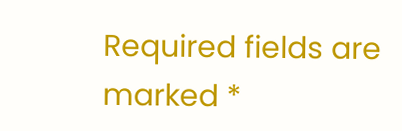Required fields are marked *